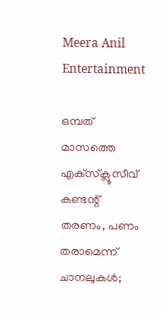Meera Anil
Entertainment

ഒമ്പത് മാസത്തെ എക്‌സ്‌ക്ലൂസീവ് കണ്ടന്റ് തരണം, പണം തരാമെന്ന് ചാനലുകള്‍;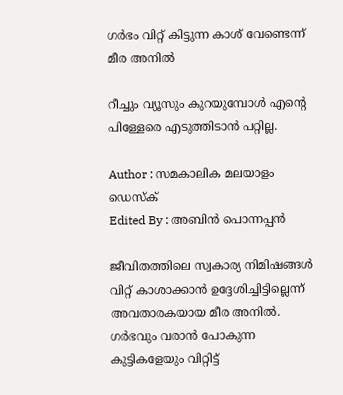ഗര്‍ഭം വിറ്റ് കിട്ടുന്ന കാശ് വേണ്ടെന്ന് മീര അനില്‍

റീച്ചും വ്യൂസും കുറയുമ്പോള്‍ എന്റെ പിള്ളേരെ എടുത്തിടാന്‍ പറ്റില്ല.

Author : സമകാലിക മലയാളം ഡെസ്ക്
Edited By : അബിന്‍ പൊന്നപ്പന്‍

ജീവിതത്തിലെ സ്വകാര്യ നിമിഷങ്ങള്‍ വിറ്റ് കാശാക്കാന്‍ ഉദ്ദേശിച്ചിട്ടില്ലെന്ന് അവതാരകയായ മീര അനില്‍. ഗര്‍ഭവും വരാന്‍ പോകുന്ന കുട്ടികളേയും വിറ്റിട്ട്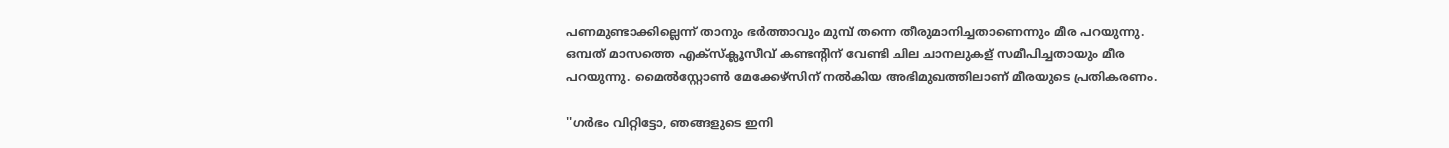പണമുണ്ടാക്കില്ലെന്ന് താനും ഭര്‍ത്താവും മുമ്പ് തന്നെ തീരുമാനിച്ചതാണെന്നും മീര പറയുന്നു. ഒമ്പത് മാസത്തെ എക്‌സ്‌ക്ലൂസീവ് കണ്ടന്റിന് വേണ്ടി ചില ചാനലുകള് സമീപിച്ചതായും മീര പറയുന്നു. മൈല്‍സ്റ്റോണ്‍ മേക്കേഴ്‌സിന് നല്‍കിയ അഭിമുഖത്തിലാണ് മീരയുടെ പ്രതികരണം.

''ഗര്‍ഭം വിറ്റിട്ടോ, ഞങ്ങളുടെ ഇനി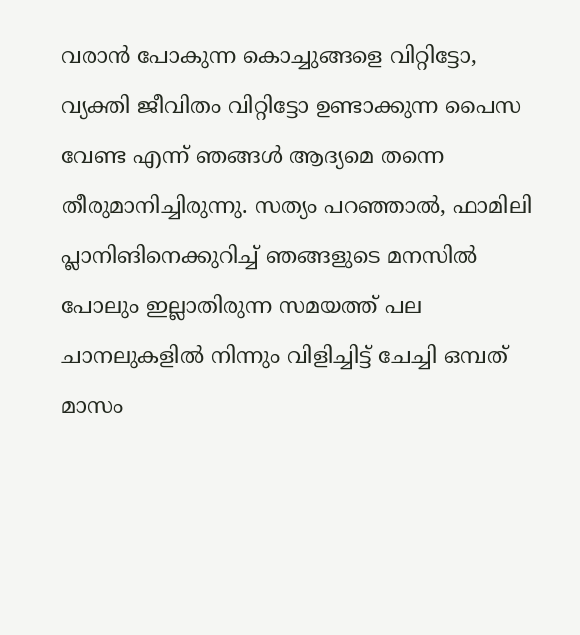വരാന്‍ പോകുന്ന കൊച്ചുങ്ങളെ വിറ്റിട്ടോ, വ്യക്തി ജീവിതം വിറ്റിട്ടോ ഉണ്ടാക്കുന്ന പൈസ വേണ്ട എന്ന് ഞങ്ങള്‍ ആദ്യമെ തന്നെ തീരുമാനിച്ചിരുന്നു. സത്യം പറഞ്ഞാല്‍, ഫാമിലി പ്ലാനിങിനെക്കുറിച്ച് ഞങ്ങളുടെ മനസില്‍ പോലും ഇല്ലാതിരുന്ന സമയത്ത് പല ചാനലുകളില്‍ നിന്നും വിളിച്ചിട്ട് ചേച്ചി ഒമ്പത് മാസം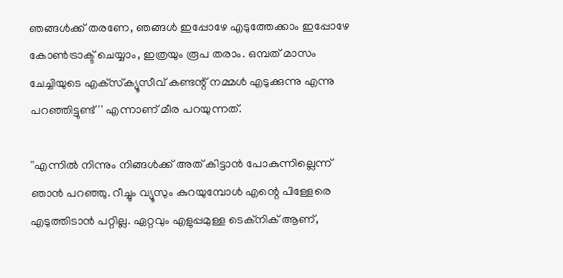ഞങ്ങള്‍ക്ക് തരണേ, ഞങ്ങള്‍ ഇപ്പോഴേ എടുത്തേക്കാം ഇപ്പോഴേ കോണ്‍ട്രാക്ട് ചെയ്യാം, ഇത്രയും രൂപ തരാം. ഒമ്പത് മാസം ചേച്ചിയുടെ എക്‌സ്‌ക്യൂസീവ് കണ്ടന്റ് നമ്മള്‍ എടുക്കുന്നു എന്നു പറഞ്ഞിട്ടുണ്ട്'' എന്നാണ് മീര പറയുന്നത്.

''എന്നില്‍ നിന്നും നിങ്ങള്‍ക്ക് അത് കിട്ടാന്‍ പോകുന്നില്ലെന്ന് ഞാന്‍ പറഞ്ഞു. റീച്ചും വ്യൂസും കുറയുമ്പോള്‍ എന്റെ പിള്ളേരെ എടുത്തിടാന്‍ പറ്റില്ല. ഏറ്റവും എളുപ്പമുള്ള ടെക്‌നിക് ആണ്,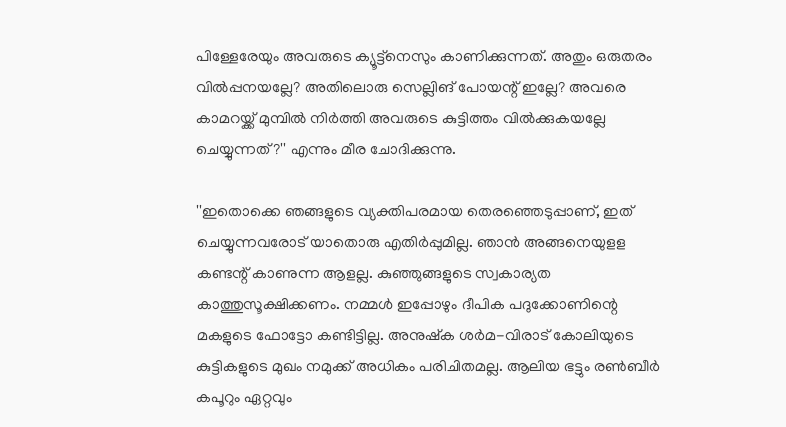പിള്ളേരേയും അവരുടെ ക്യൂട്ട്‌നെസും കാണിക്കുന്നത്. അതും ഒരുതരം വില്‍പ്പനയല്ലേ? അതിലൊരു സെല്ലിങ് പോയന്റ് ഇല്ലേ? അവരെ കാമറയ്ക്ക് മുമ്പില്‍ നിര്‍ത്തി അവരുടെ കുട്ടിത്തം വില്‍ക്കുകയല്ലേ ചെയ്യുന്നത്?'' എന്നും മീര ചോദിക്കുന്നു.

''ഇതൊക്കെ ഞങ്ങളുടെ വ്യക്തിപരമായ തെരഞ്ഞെടുപ്പാണ്, ഇത് ചെയ്യുന്നവരോട് യാതൊരു എതിര്‍പ്പുമില്ല. ഞാന്‍ അങ്ങനെയുളള കണ്ടന്റ് കാണുന്ന ആളല്ല. കുഞ്ഞുങ്ങളുടെ സ്വകാര്യത കാത്തുസൂക്ഷിക്കണം. നമ്മള്‍ ഇപ്പോഴും ദീപിക പദുക്കോണിന്റെ മകളുടെ ഫോട്ടോ കണ്ടിട്ടില്ല. അനുഷ്‌ക ശര്‍മ-വിരാട് കോലിയുടെ കുട്ടികളുടെ മുഖം നമുക്ക് അധികം പരിചിതമല്ല. ആലിയ ഭട്ടും രണ്‍ബീര്‍ കപൂറും ഏറ്റവും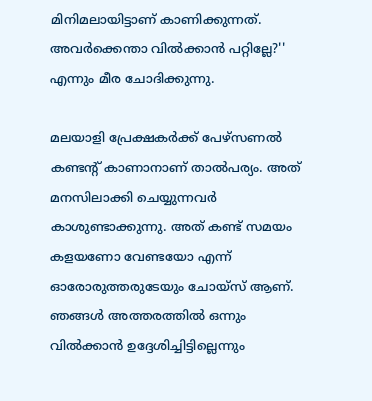മിനിമലായിട്ടാണ് കാണിക്കുന്നത്. അവര്‍ക്കെന്താ വില്‍ക്കാന്‍ പറ്റില്ലേ?'' എന്നും മീര ചോദിക്കുന്നു.

മലയാളി പ്രേക്ഷകര്‍ക്ക് പേഴ്‌സണല്‍ കണ്ടന്റ് കാണാനാണ് താല്‍പര്യം. അത് മനസിലാക്കി ചെയ്യുന്നവര്‍ കാശുണ്ടാക്കുന്നു. അത് കണ്ട് സമയം കളയണോ വേണ്ടയോ എന്ന് ഓരോരുത്തരുടേയും ചോയ്‌സ് ആണ്. ഞങ്ങള്‍ അത്തരത്തില്‍ ഒന്നും വില്‍ക്കാന്‍ ഉദ്ദേശിച്ചിട്ടില്ലെന്നും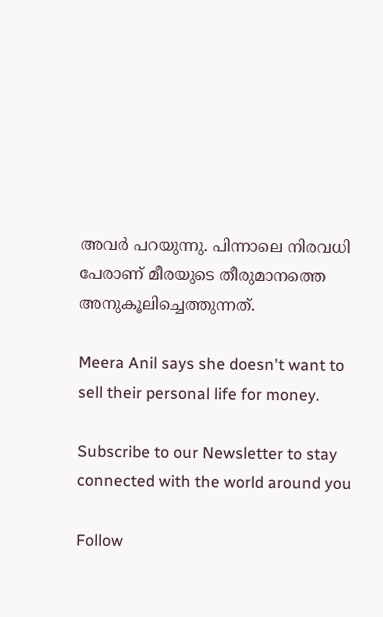അവര്‍ പറയുന്നു. പിന്നാലെ നിരവധി പേരാണ് മീരയുടെ തീരുമാനത്തെ അനുകൂലിച്ചെത്തുന്നത്.

Meera Anil says she doesn't want to sell their personal life for money.

Subscribe to our Newsletter to stay connected with the world around you

Follow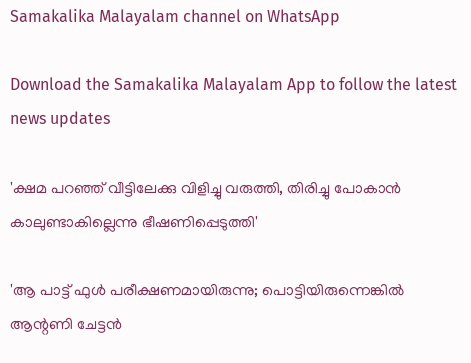Samakalika Malayalam channel on WhatsApp

Download the Samakalika Malayalam App to follow the latest news updates

'ക്ഷമ പറഞ്ഞ് വീട്ടിലേക്കു വിളിച്ചു വരുത്തി, തിരിച്ചു പോകാന്‍ കാലുണ്ടാകില്ലെന്നു ഭീഷണിപ്പെടുത്തി'

'ആ പാട്ട് ഫുൾ പരീക്ഷണമായിരുന്നു; പൊട്ടിയിരുന്നെങ്കിൽ ആന്റണി ചേട്ടൻ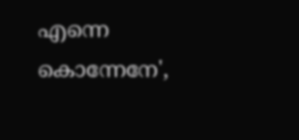എന്നെ കൊന്നേനേ',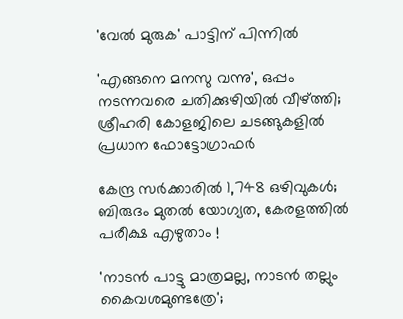'വേൽ മുരുക' പാട്ടിന് പിന്നിൽ

'എങ്ങനെ മനസു വന്നു', ഒപ്പം നടന്നവരെ ചതിക്കുഴിയില്‍ വീഴ്ത്തി; ശ്രീഹരി കോളജിലെ ചടങ്ങുകളില്‍ പ്രധാന ഫോട്ടോഗ്രാഫര്‍

കേന്ദ്ര സർക്കാരിൽ 1,748 ഒഴിവുകൾ; ബിരുദം മുതൽ യോഗ്യത, കേരളത്തിൽ പരീക്ഷ എഴുതാം !

'നാടന്‍ പാട്ടു മാത്രമല്ല, നാടന്‍ തല്ലും കൈവശമുണ്ടത്രേ';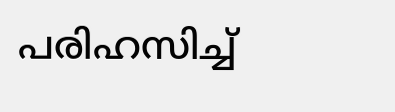പരിഹസിച്ച്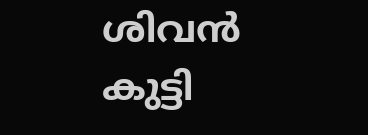ശിവന്‍ കുട്ടി